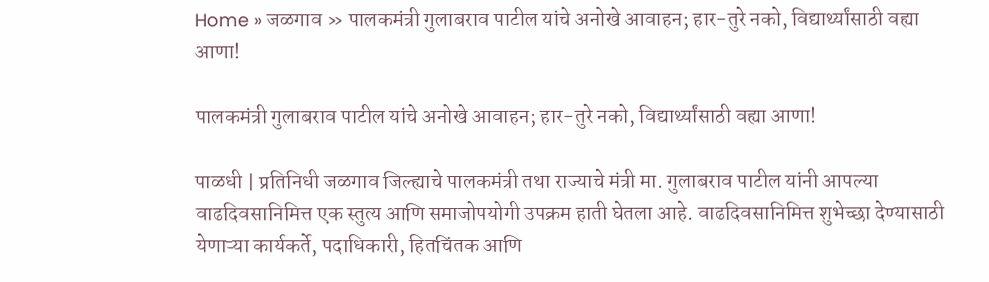Home » जळगाव » पालकमंत्री गुलाबराव पाटील यांचे अनोखे आवाहन; हार-तुरे नको, विद्यार्थ्यांसाठी वह्या आणा!

पालकमंत्री गुलाबराव पाटील यांचे अनोखे आवाहन; हार-तुरे नको, विद्यार्थ्यांसाठी वह्या आणा!

पाळधी | प्रतिनिधी जळगाव जिल्ह्याचे पालकमंत्री तथा राज्याचे मंत्री मा. गुलाबराव पाटील यांनी आपल्या वाढदिवसानिमित्त एक स्तुत्य आणि समाजोपयोगी उपक्रम हाती घेतला आहे. वाढदिवसानिमित्त शुभेच्छा देण्यासाठी येणाऱ्या कार्यकर्ते, पदाधिकारी, हितचिंतक आणि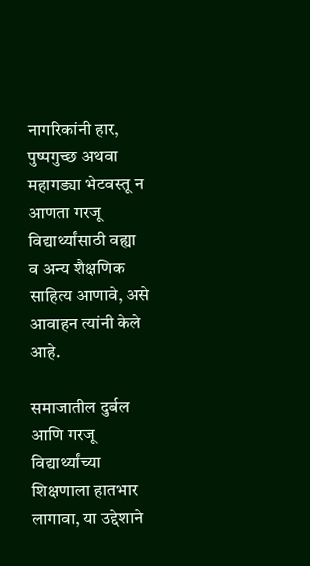नागरिकांनी हार, पुष्पगुच्छ अथवा महागड्या भेटवस्तू न आणता गरजू विद्यार्थ्यांसाठी वह्या व अन्य शैक्षणिक साहित्य आणावे, असे आवाहन त्यांनी केले आहे.

समाजातील दुर्बल आणि गरजू विद्यार्थ्यांच्या शिक्षणाला हातभार लागावा, या उद्देशाने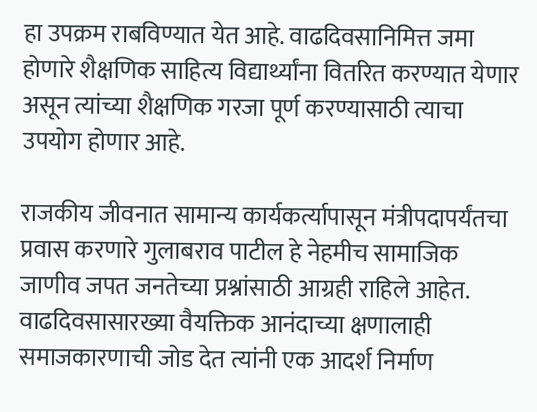हा उपक्रम राबविण्यात येत आहे. वाढदिवसानिमित्त जमा होणारे शैक्षणिक साहित्य विद्यार्थ्यांना वितरित करण्यात येणार असून त्यांच्या शैक्षणिक गरजा पूर्ण करण्यासाठी त्याचा उपयोग होणार आहे.

राजकीय जीवनात सामान्य कार्यकर्त्यापासून मंत्रीपदापर्यंतचा प्रवास करणारे गुलाबराव पाटील हे नेहमीच सामाजिक जाणीव जपत जनतेच्या प्रश्नांसाठी आग्रही राहिले आहेत. वाढदिवसासारख्या वैयक्तिक आनंदाच्या क्षणालाही समाजकारणाची जोड देत त्यांनी एक आदर्श निर्माण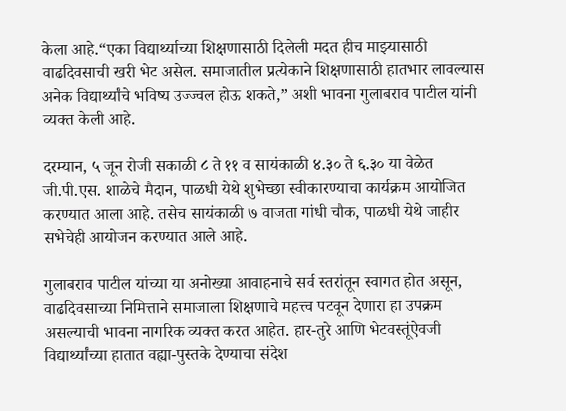केला आहे.“एका विद्यार्थ्याच्या शिक्षणासाठी दिलेली मदत हीच माझ्यासाठी वाढदिवसाची खरी भेट असेल. समाजातील प्रत्येकाने शिक्षणासाठी हातभार लावल्यास अनेक विद्यार्थ्यांचे भविष्य उज्ज्वल होऊ शकते,” अशी भावना गुलाबराव पाटील यांनी व्यक्त केली आहे.

दरम्यान, ५ जून रोजी सकाळी ८ ते ११ व सायंकाळी ४.३० ते ६.३० या वेळेत जी.पी.एस. शाळेचे मैदान, पाळधी येथे शुभेच्छा स्वीकारण्याचा कार्यक्रम आयोजित करण्यात आला आहे. तसेच सायंकाळी ७ वाजता गांधी चौक, पाळधी येथे जाहीर सभेचेही आयोजन करण्यात आले आहे.

गुलाबराव पाटील यांच्या या अनोख्या आवाहनाचे सर्व स्तरांतून स्वागत होत असून, वाढदिवसाच्या निमित्ताने समाजाला शिक्षणाचे महत्त्व पटवून देणारा हा उपक्रम असल्याची भावना नागरिक व्यक्त करत आहेत. हार-तुरे आणि भेटवस्तूंऐवजी विद्यार्थ्यांच्या हातात वह्या-पुस्तके देण्याचा संदेश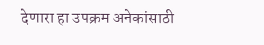देणारा हा उपक्रम अनेकांसाठी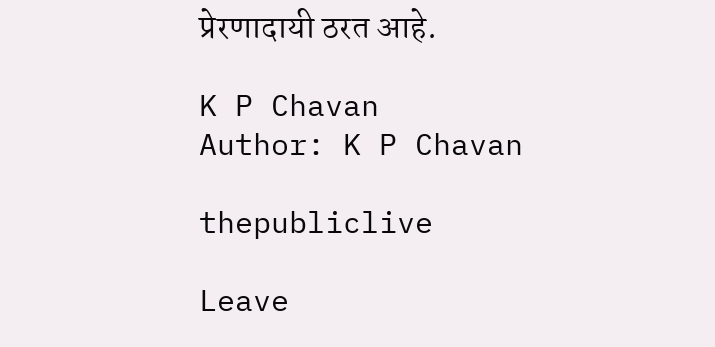प्रेरणादायी ठरत आहे.

K P Chavan
Author: K P Chavan

thepubliclive

Leave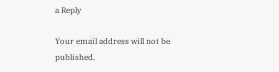a Reply

Your email address will not be published.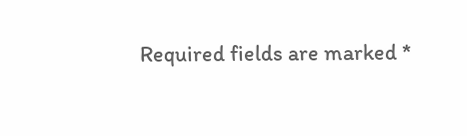Required fields are marked *